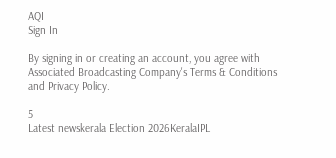AQI
Sign In

By signing in or creating an account, you agree with Associated Broadcasting Company's Terms & Conditions and Privacy Policy.

5
Latest newskerala Election 2026KeralaIPL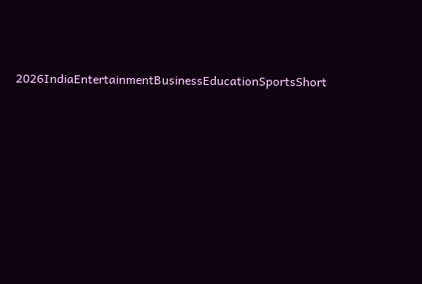2026IndiaEntertainmentBusinessEducationSportsShort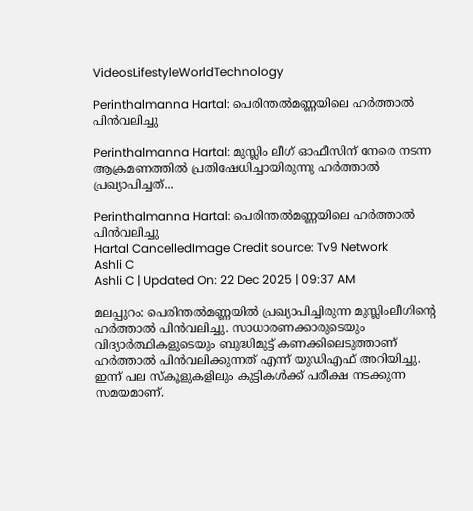VideosLifestyleWorldTechnology

Perinthalmanna Hartal: പെരിന്തൽമണ്ണയിലെ ഹർത്താൽ പിൻവലിച്ചു

Perinthalmanna Hartal: മുസ്ലിം ലീഗ് ഓഫീസിന് നേരെ നടന്ന ആക്രമണത്തിൽ പ്രതിഷേധിച്ചായിരുന്നു ഹർത്താൽ പ്രഖ്യാപിച്ചത്...

Perinthalmanna Hartal: പെരിന്തൽമണ്ണയിലെ ഹർത്താൽ പിൻവലിച്ചു
Hartal CancelledImage Credit source: Tv9 Network
Ashli C
Ashli C | Updated On: 22 Dec 2025 | 09:37 AM

മലപ്പുറം: പെരിന്തൽമണ്ണയിൽ പ്രഖ്യാപിച്ചിരുന്ന മുസ്ലിംലീഗിന്റെ ഹർത്താൽ പിൻവലിച്ചു. സാധാരണക്കാരുടെയും വിദ്യാർത്ഥികളുടെയും ബുദ്ധിമുട്ട് കണക്കിലെടുത്താണ് ഹർത്താൽ പിൻവലിക്കുന്നത് എന്ന് യുഡിഎഫ് അറിയിച്ചു. ഇന്ന് പല സ്കൂളുകളിലും കുട്ടികൾക്ക് പരീക്ഷ നടക്കുന്ന സമയമാണ്.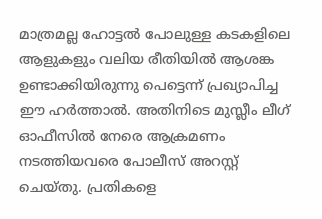മാത്രമല്ല ഹോട്ടൽ പോലുള്ള കടകളിലെ ആളുകളും വലിയ രീതിയിൽ ആശങ്ക ഉണ്ടാക്കിയിരുന്നു പെട്ടെന്ന് പ്രഖ്യാപിച്ച ഈ ഹർത്താൽ. അതിനിടെ മുസ്ലീം ലീഗ് ഓഫീസിൽ നേരെ ആക്രമണം നടത്തിയവരെ പോലീസ് അറസ്റ്റ് ചെയ്തു. പ്രതികളെ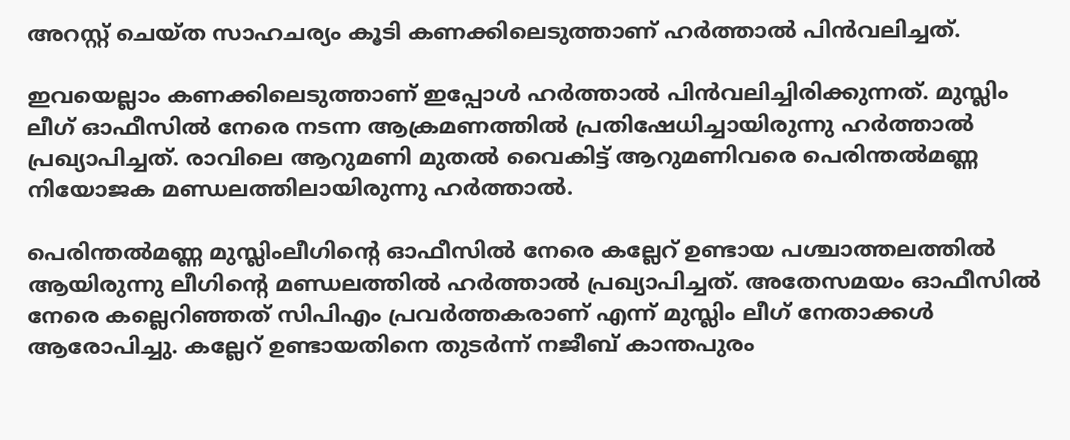അറസ്റ്റ് ചെയ്ത സാഹചര്യം കൂടി കണക്കിലെടുത്താണ് ഹർത്താൽ പിൻവലിച്ചത്.

ഇവയെല്ലാം കണക്കിലെടുത്താണ് ഇപ്പോൾ ഹർത്താൽ പിൻവലിച്ചിരിക്കുന്നത്. മുസ്ലിം ലീഗ് ഓഫീസിൽ നേരെ നടന്ന ആക്രമണത്തിൽ പ്രതിഷേധിച്ചായിരുന്നു ഹർത്താൽ പ്രഖ്യാപിച്ചത്. രാവിലെ ആറുമണി മുതൽ വൈകിട്ട് ആറുമണിവരെ പെരിന്തൽമണ്ണ നിയോജക മണ്ഡലത്തിലായിരുന്നു ഹർത്താൽ.

പെരിന്തൽമണ്ണ മുസ്ലിംലീഗിന്റെ ഓഫീസിൽ നേരെ കല്ലേറ് ഉണ്ടായ പശ്ചാത്തലത്തിൽ ആയിരുന്നു ലീഗിന്റെ മണ്ഡലത്തിൽ ഹർത്താൽ പ്രഖ്യാപിച്ചത്. അതേസമയം ഓഫീസിൽ നേരെ കല്ലെറിഞ്ഞത് സിപിഎം പ്രവർത്തകരാണ് എന്ന് മുസ്ലിം ലീഗ് നേതാക്കൾ ആരോപിച്ചു. കല്ലേറ് ഉണ്ടായതിനെ തുടർന്ന് നജീബ് കാന്തപുരം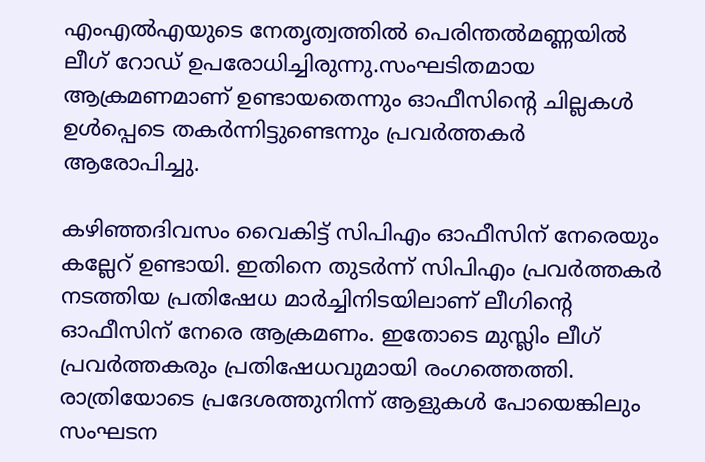എംഎൽഎയുടെ നേതൃത്വത്തിൽ പെരിന്തൽമണ്ണയിൽ ലീഗ് റോഡ് ഉപരോധിച്ചിരുന്നു.സംഘടിതമായ ആക്രമണമാണ് ഉണ്ടായതെന്നും ഓഫീസിന്റെ ചില്ലകൾ ഉൾപ്പെടെ തകർന്നിട്ടുണ്ടെന്നും പ്രവർത്തകർ ആരോപിച്ചു.

കഴിഞ്ഞദിവസം വൈകിട്ട് സിപിഎം ഓഫീസിന് നേരെയും കല്ലേറ് ഉണ്ടായി. ഇതിനെ തുടർന്ന് സിപിഎം പ്രവർത്തകർ നടത്തിയ പ്രതിഷേധ മാർച്ചിനിടയിലാണ് ലീഗിന്റെ ഓഫീസിന് നേരെ ആക്രമണം. ഇതോടെ മുസ്ലിം ലീഗ് പ്രവർത്തകരും പ്രതിഷേധവുമായി രംഗത്തെത്തി. രാത്രിയോടെ പ്രദേശത്തുനിന്ന് ആളുകൾ പോയെങ്കിലും സംഘടന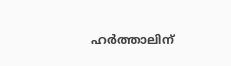ഹർത്താലിന്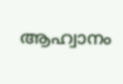ആഹ്വാനം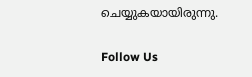ചെയ്യുകയായിരുന്നു.

Follow Us